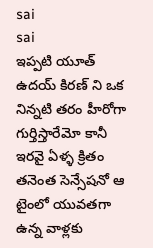sai
sai
ఇప్పటి యూత్ ఉదయ్ కిరణ్ ని ఒక నిన్నటి తరం హీరోగా గుర్తిస్తారేమో కానీ ఇరవై ఏళ్ళ క్రితం తనెంత సెన్సేషనో ఆ టైంలో యువతగా ఉన్న వాళ్లకు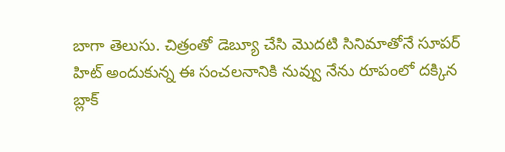బాగా తెలుసు. చిత్రంతో డెబ్యూ చేసి మొదటి సినిమాతోనే సూపర్ హిట్ అందుకున్న ఈ సంచలనానికి నువ్వు నేను రూపంలో దక్కిన బ్లాక్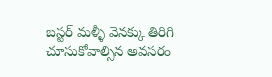బస్టర్ మళ్ళీ వెనక్కు తిరిగి చూసుకోవాల్సిన అవసరం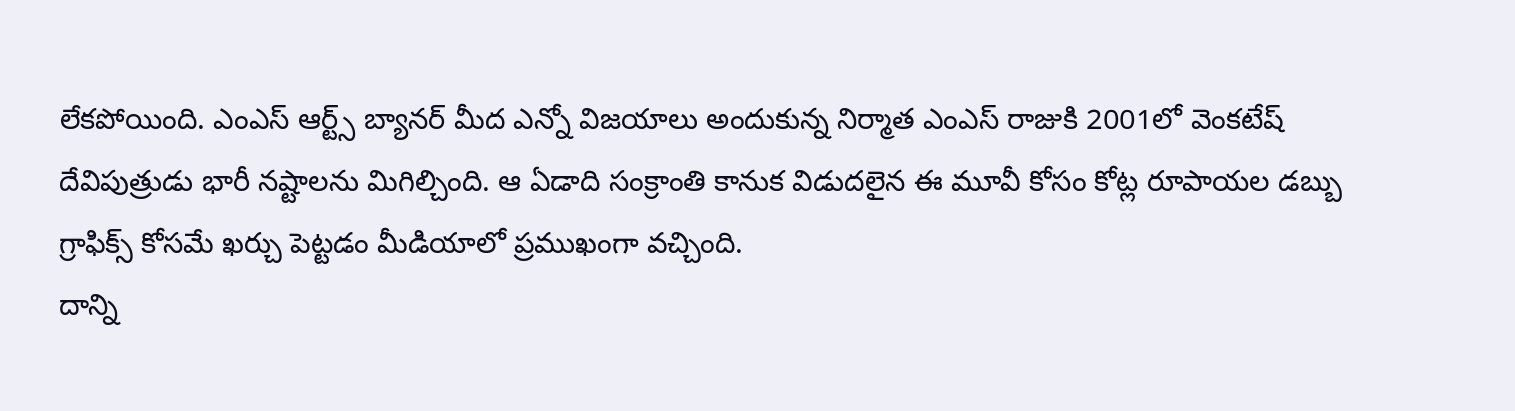లేకపోయింది. ఎంఎస్ ఆర్ట్స్ బ్యానర్ మీద ఎన్నో విజయాలు అందుకున్న నిర్మాత ఎంఎస్ రాజుకి 2001లో వెంకటేష్ దేవిపుత్రుడు భారీ నష్టాలను మిగిల్చింది. ఆ ఏడాది సంక్రాంతి కానుక విడుదలైన ఈ మూవీ కోసం కోట్ల రూపాయల డబ్బు గ్రాఫిక్స్ కోసమే ఖర్చు పెట్టడం మీడియాలో ప్రముఖంగా వచ్చింది.
దాన్ని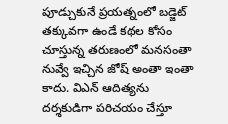పూడ్చుకునే ప్రయత్నంలో బడ్జెట్ తక్కువగా ఉండే కథల కోసం చూస్తున్న తరుణంలో మనసంతా నువ్వే ఇచ్చిన జోష్ అంతా ఇంతా కాదు. విఎన్ ఆదిత్యను దర్శకుడిగా పరిచయం చేస్తూ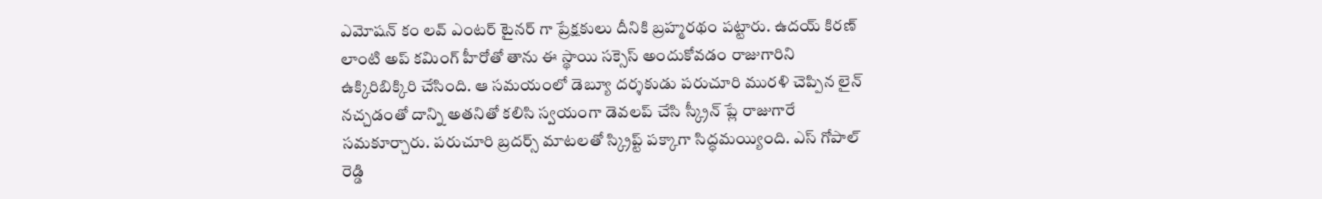ఎమోషన్ కం లవ్ ఎంటర్ టైనర్ గా ప్రేక్షకులు దీనికి బ్రహ్మరథం పట్టారు. ఉదయ్ కిరణ్ లాంటి అప్ కమింగ్ హీరోతో తాను ఈ స్థాయి సక్సెస్ అందుకోవడం రాజుగారిని ఉక్కిరిబిక్కిరి చేసింది. ఆ సమయంలో డెబ్యూ దర్శకుడు పరుచూరి మురళి చెప్పిన లైన్ నచ్చడంతో దాన్ని అతనితో కలిసి స్వయంగా డెవలప్ చేసి స్క్రీన్ ప్లే రాజుగారే సమకూర్చారు. పరుచూరి బ్రదర్స్ మాటలతో స్క్రిప్ట్ పక్కాగా సిద్ధమయ్యింది. ఎస్ గోపాల్ రెడ్డి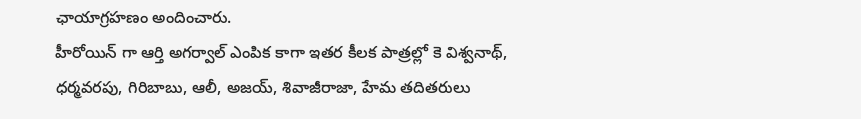ఛాయాగ్రహణం అందించారు.
హీరోయిన్ గా ఆర్తి అగర్వాల్ ఎంపిక కాగా ఇతర కీలక పాత్రల్లో కె విశ్వనాథ్, ధర్మవరపు, గిరిబాబు, ఆలీ, అజయ్, శివాజీరాజా, హేమ తదితరులు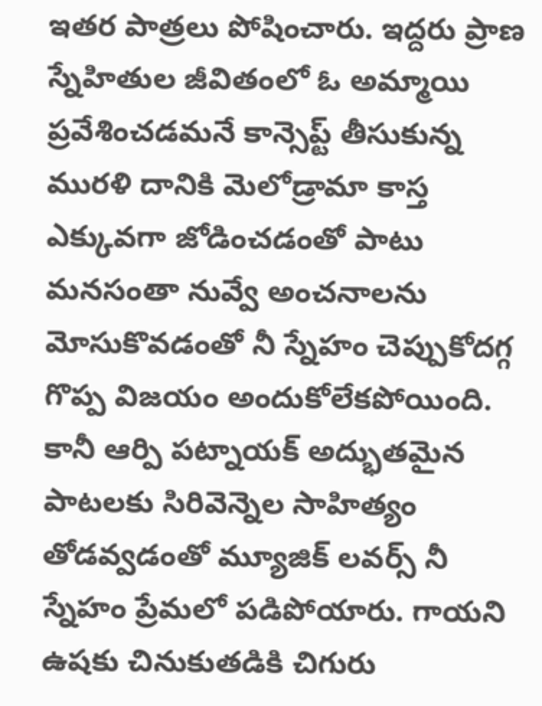ఇతర పాత్రలు పోషించారు. ఇద్దరు ప్రాణ స్నేహితుల జీవితంలో ఓ అమ్మాయి ప్రవేశించడమనే కాన్సెప్ట్ తీసుకున్న మురళి దానికి మెలోడ్రామా కాస్త ఎక్కువగా జోడించడంతో పాటు మనసంతా నువ్వే అంచనాలను మోసుకొవడంతో నీ స్నేహం చెప్పుకోదగ్గ గొప్ప విజయం అందుకోలేకపోయింది. కానీ ఆర్పి పట్నాయక్ అద్భుతమైన పాటలకు సిరివెన్నెల సాహిత్యం తోడవ్వడంతో మ్యూజిక్ లవర్స్ నీ స్నేహం ప్రేమలో పడిపోయారు. గాయని ఉషకు చినుకుతడికి చిగురు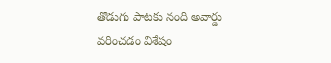తొడుగు పాటకు నంది అవార్డు వరించడం విశేషం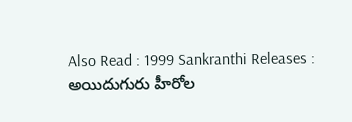Also Read : 1999 Sankranthi Releases : అయిదుగురు హీరోల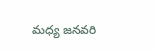మధ్య జనవరి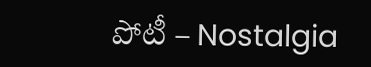పోటీ – Nostalgia